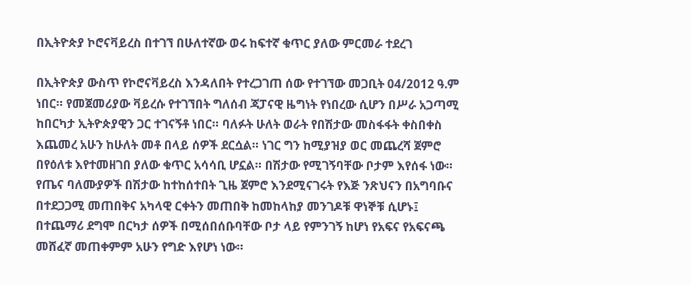በኢትዮጵያ ኮሮናቫይረስ በተገኘ በሁለተኛው ወሩ ከፍተኛ ቁጥር ያለው ምርመራ ተደረገ

በኢትዮጵያ ውስጥ የኮሮናቫይረስ እንዳለበት የተረጋገጠ ሰው የተገኘው መጋቢት 04/2012 ዓ.ም ነበር። የመጀመሪያው ቫይረሱ የተገኘበት ግለሰብ ጃፓናዊ ዜግነት የነበረው ሲሆን በሥራ አጋጣሚ ከበርካታ ኢትዮጵያዊን ጋር ተገናኝቶ ነበር። ባለፉት ሁለት ወራት የበሽታው መስፋፋት ቀስበቀስ እጨመረ አሁን ከሁለት መቶ በላይ ሰዎች ደርሷል። ነገር ግን ከሚያዝያ ወር መጨረሻ ጀምሮ በየዕለቱ እየተመዘገበ ያለው ቁጥር አሳሳቢ ሆኗል። በሽታው የሚገኝባቸው ቦታም እየሰፋ ነው። የጤና ባለሙያዎች በሽታው ከተከሰተበት ጊዜ ጀምሮ እንደሚናገሩት የእጅ ንጽህናን በአግባቡና በተደጋጋሚ መጠበቅና አካላዊ ርቀትን መጠበቅ ከመከላከያ መንገዶቹ ዋነኞቹ ሲሆኑ፤ በተጨማሪ ደግሞ በርካታ ሰዎች በሚሰበሰቡባቸው ቦታ ላይ የምንገኝ ከሆነ የአፍና የአፍናጫ መሸፈኛ መጠቀምም አሁን የግድ እየሆነ ነው።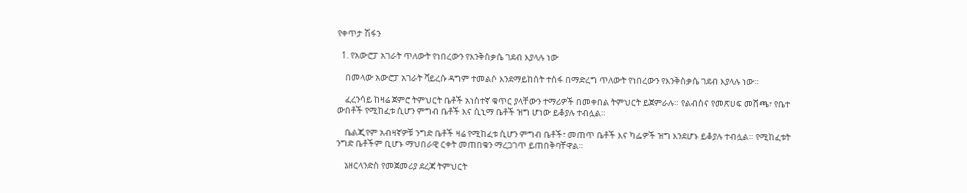የቀጥታ ሽፋን

  1. የአውሮፓ አገራት ጥለውት የነበረውን የእንቅስቃሴ ገደብ እያላሉ ነው

    በመላው አውሮፓ አገራት ቫይረሱ ዳግም ተመልሶ እንደማይከሰት ተስፋ በማድረግ ጥለውት የነበረውን የእንቅስቃሴ ገደብ እያላሉ ነው።

    ፈረንሳይ ከዛሬ ጀምሮ ትምህርት ቤቶች አነስተኛ ቁጥር ያላቸውን ተማሪዎች በመቀበል ትምህርት ይጀምራሉ። የልብስና የመጽሀፍ መሸጫ፣ የቤተ ውበቶች የሚከፈቱ ሲሆን ምግብ ቤቶች እና ሲኒማ ቤቶች ዝግ ሆነው ይቆያሉ ተብሏል።

    ቤልጂየም አብዛኛዎቹ ንግድ ቤቶች ዛሬ የሚከፈቱ ሲሆን ምግብ ቤቶች፣ መጠጥ ቤቶች እና ካፌዎች ዝግ እንደሆኑ ይቆያሉ ተብሏል። የሚከፈቱት ንግድ ቤቶችም ቢሆኑ ማህበራዊ ርቀት መጠበቁን ማረጋገጥ ይጠበቅባቸዋል።

    ኔዘርላንድስ የመጀመሪያ ደረጃ ትምህርት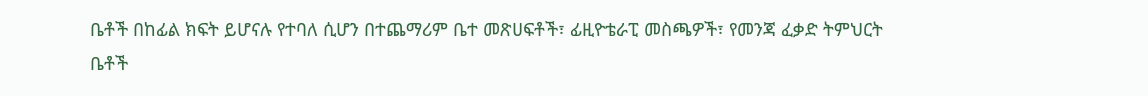ቤቶች በከፊል ክፍት ይሆናሉ የተባለ ሲሆን በተጨማሪም ቤተ መጽሀፍቶች፣ ፊዚዮቴራፒ መስጫዎች፣ የመንጃ ፈቃድ ትምህርት ቤቶች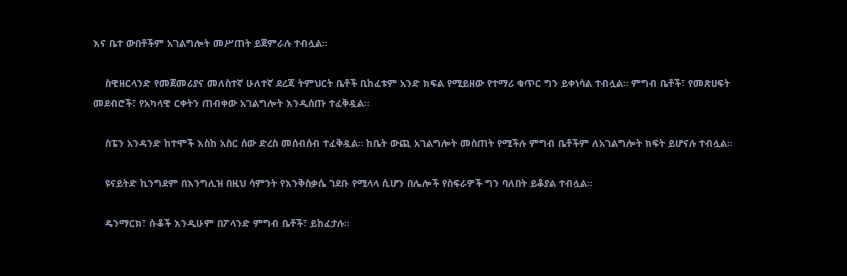እና ቤተ ውበቶችም አገልግሎት መሥጠት ይጀምራሉ ተብሏል።

    ስዊዘርላንድ የመጀመሪያና መለስተኛ ሁለተኛ ደረጃ ትምህርት ቤቶች ቢከፈቱም አንድ ክፍል የሚይዘው የተማሪ ቁጥር ግን ይቀነሳል ተብሏል። ምግብ ቤቶች፣ የመጽሀፍት መደብሮች፣ የአካላዊ ርቀትን ጠብቀው አገልግሎት እንዲሰጡ ተፈቅዷል።

    ስፔን አንዳንድ ከተሞች እስከ አስር ሰው ድረስ መሰብሰብ ተፈቅዷል። ከቤት ውጪ አገልግሎት መስጠት የሚችሉ ምግብ ቤቶችም ለአገልግሎት ክፍት ይሆናሉ ተብሏል።

    ዩናይትድ ኪንግደም በእንግሊዝ በዚህ ሳምንት የእንቅስቃሴ ገደቡ የሚላላ ሲሆን በሌሎች የስፍራዎች ግን ባለበት ይቆያል ተብሏል።

    ዴንማርክ፣ ሱቆች እንዲሁም በፖላንድ ምግብ ቤቶች፣ ይከፈታሉ።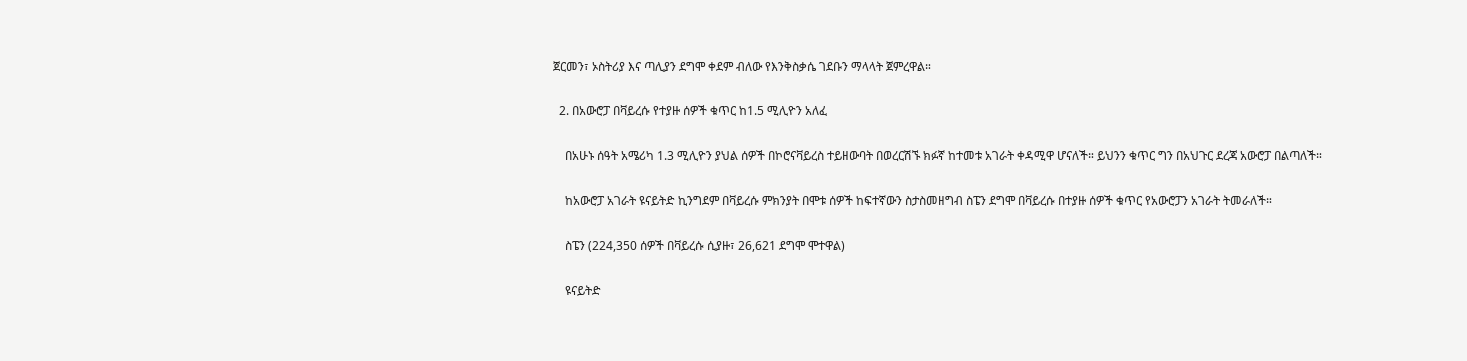ጀርመን፣ ኦስትሪያ እና ጣሊያን ደግሞ ቀደም ብለው የእንቅስቃሴ ገደቡን ማላላት ጀምረዋል።

  2. በአውሮፓ በቫይረሱ የተያዙ ሰዎች ቁጥር ከ1.5 ሚሊዮን አለፈ

    በአሁኑ ሰዓት አሜሪካ 1.3 ሚሊዮን ያህል ሰዎች በኮሮናቫይረስ ተይዘውባት በወረርሽኙ ክፉኛ ከተመቱ አገራት ቀዳሚዋ ሆናለች። ይህንን ቁጥር ግን በአህጉር ደረጃ አውሮፓ በልጣለች።

    ከአውሮፓ አገራት ዩናይትድ ኪንግደም በቫይረሱ ምክንያት በሞቱ ሰዎች ከፍተኛውን ስታስመዘግብ ስፔን ደግሞ በቫይረሱ በተያዙ ሰዎች ቁጥር የአውሮፓን አገራት ትመራለች።

    ስፔን (224,350 ሰዎች በቫይረሱ ሲያዙ፣ 26,621 ደግሞ ሞተዋል)

    ዩናይትድ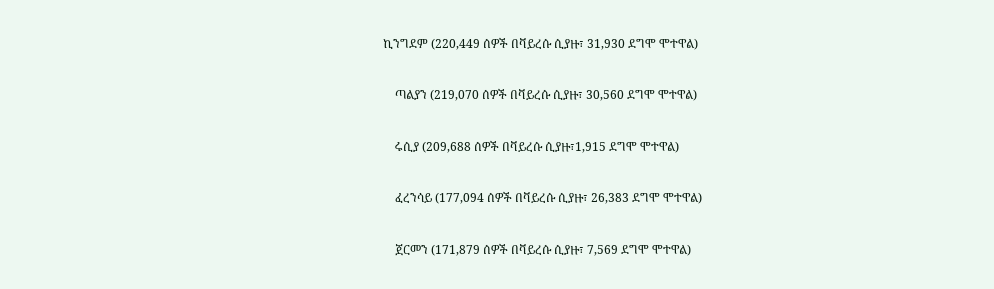ኪንግደም (220,449 ሰዎች በቫይረሱ ሲያዙ፣ 31,930 ደግሞ ሞተዋል)

    ጣልያን (219,070 ሰዎች በቫይረሱ ሲያዙ፣ 30,560 ደግሞ ሞተዋል)

    ሩሲያ (209,688 ሰዎች በቫይረሱ ሲያዙ፣1,915 ደግሞ ሞተዋል)

    ፈረንሳይ (177,094 ሰዎች በቫይረሱ ሲያዙ፣ 26,383 ደግሞ ሞተዋል)

    ጀርመን (171,879 ሰዎች በቫይረሱ ሲያዙ፣ 7,569 ደግሞ ሞተዋል)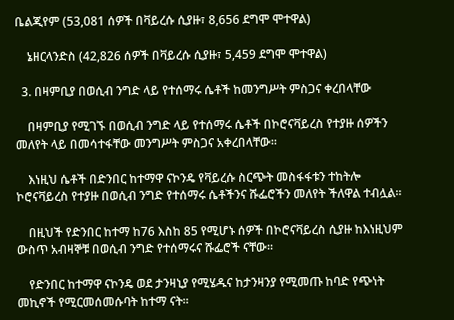ቤልጂየም (53,081 ሰዎች በቫይረሱ ሲያዙ፣ 8,656 ደግሞ ሞተዋል)

    ኔዘርላንድስ (42,826 ሰዎች በቫይረሱ ሲያዙ፣ 5,459 ደግሞ ሞተዋል)

  3. በዛምቢያ በወሲብ ንግድ ላይ የተሰማሩ ሴቶች ከመንግሥት ምስጋና ቀረበላቸው

    በዛምቢያ የሚገኙ በወሲብ ንግድ ላይ የተሰማሩ ሴቶች በኮሮናቫይረስ የተያዙ ሰዎችን መለየት ላይ በመሳተፋቸው መንግሥት ምስጋና አቀረበላቸው።

    እነዚህ ሴቶች በድንበር ከተማዋ ናኮንዴ የቫይረሱ ስርጭት መስፋፋቱን ተከትሎ ኮሮናቫይረስ የተያዙ በወሲብ ንግድ የተሰማሩ ሴቶችንና ሹፌሮችን መለየት ችለዋል ተብሏል።

    በዚህች የድንበር ከተማ ከ76 እስከ 85 የሚሆኑ ሰዎች በኮሮናቫይረስ ሲያዙ ከእነዚህም ውስጥ አብዛኞቹ በወሲብ ንግድ የተሰማሩና ሹፌሮች ናቸው።

    የድንበር ከተማዋ ናኮንዴ ወደ ታንዛኒያ የሚሄዱና ከታንዛንያ የሚመጡ ከባድ የጭነት መኪኖች የሚርመሰመሱባት ከተማ ናት።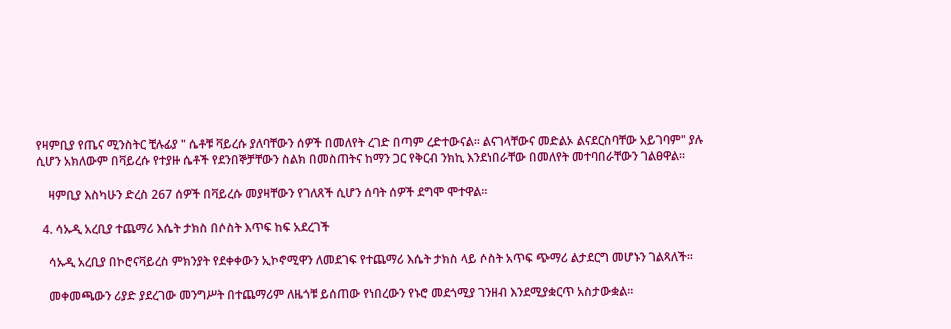የዛምቢያ የጤና ሚንስትር ቺሉፊያ " ሴቶቹ ቫይረሱ ያለባቸውን ሰዎች በመለየት ረገድ በጣም ረድተውናል። ልናገላቸውና መድልኦ ልናደርስባቸው አይገባም" ያሉ ሲሆን አክለውም በቫይረሱ የተያዙ ሴቶች የደንበኞቻቸውን ስልክ በመስጠትና ከማን ጋር የቅርብ ንክኪ እንደነበራቸው በመለየት መተባበራቸውን ገልፀዋል።

    ዛምቢያ እስካሁን ድረስ 267 ሰዎች በቫይረሱ መያዛቸውን የገለጸች ሲሆን ሰባት ሰዎች ደግሞ ሞተዋል።

  4. ሳኡዲ አረቢያ ተጨማሪ እሴት ታክስ በሶስት እጥፍ ከፍ አደረገች

    ሳኡዲ አረቢያ በኮሮናቫይረስ ምክንያት የደቀቀውን ኢኮኖሚዋን ለመደገፍ የተጨማሪ እሴት ታክስ ላይ ሶስት አጥፍ ጭማሪ ልታደርግ መሆኑን ገልጻለች።

    መቀመጫውን ሪያድ ያደረገው መንግሥት በተጨማሪም ለዜጎቹ ይሰጠው የነበረውን የኑሮ መደጎሚያ ገንዘብ እንደሚያቋርጥ አስታውቋል።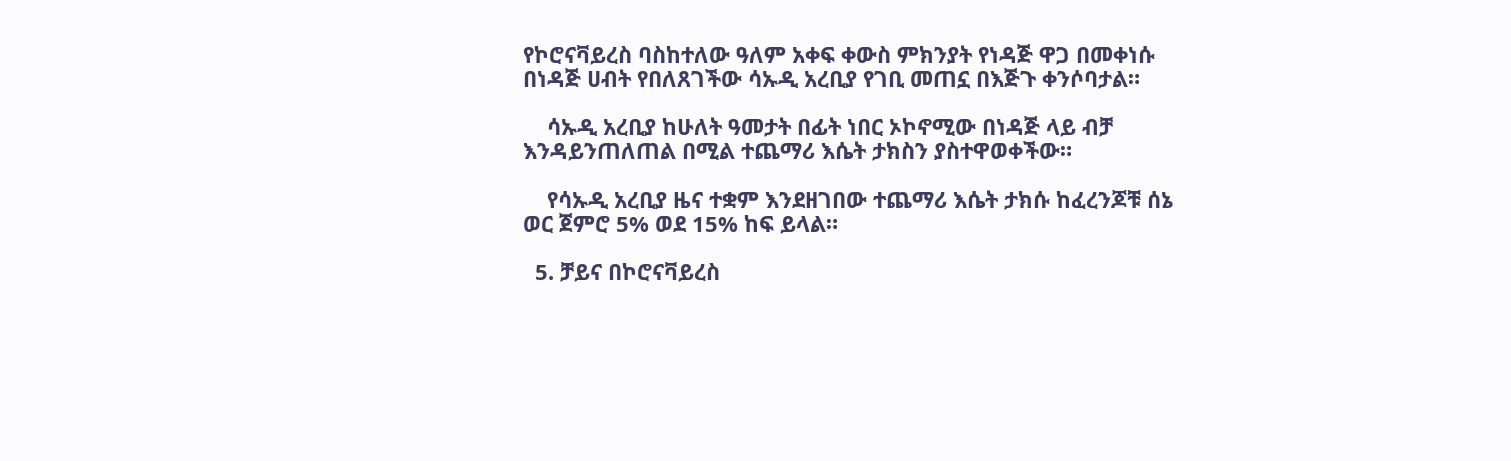የኮሮናቫይረስ ባስከተለው ዓለም አቀፍ ቀውስ ምክንያት የነዳጅ ዋጋ በመቀነሱ በነዳጅ ሀብት የበለጸገችው ሳኡዲ አረቢያ የገቢ መጠኗ በእጅጉ ቀንሶባታል።

    ሳኡዲ አረቢያ ከሁለት ዓመታት በፊት ነበር ኦኮኖሚው በነዳጅ ላይ ብቻ እንዳይንጠለጠል በሚል ተጨማሪ እሴት ታክስን ያስተዋወቀችው።

    የሳኡዲ አረቢያ ዜና ተቋም እንደዘገበው ተጨማሪ እሴት ታክሱ ከፈረንጆቹ ሰኔ ወር ጀምሮ 5% ወደ 15% ከፍ ይላል።

  5. ቻይና በኮሮናቫይረስ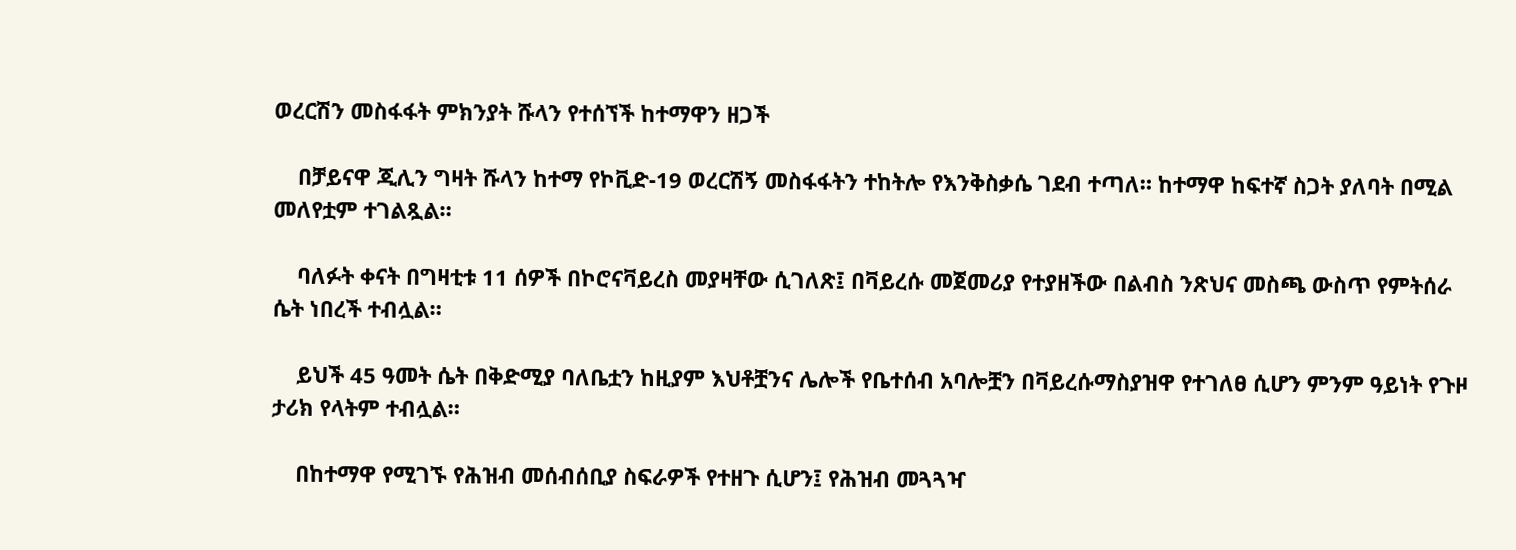ወረርሽን መስፋፋት ምክንያት ሹላን የተሰኘች ከተማዋን ዘጋች

    በቻይናዋ ጂሊን ግዛት ሹላን ከተማ የኮቪድ-19 ወረርሽኝ መስፋፋትን ተከትሎ የእንቅስቃሴ ገደብ ተጣለ። ከተማዋ ከፍተኛ ስጋት ያለባት በሚል መለየቷም ተገልጿል።

    ባለፉት ቀናት በግዛቲቱ 11 ሰዎች በኮሮናቫይረስ መያዛቸው ሲገለጽ፤ በቫይረሱ መጀመሪያ የተያዘችው በልብስ ንጽህና መስጫ ውስጥ የምትሰራ ሴት ነበረች ተብሏል።

    ይህች 45 ዓመት ሴት በቅድሚያ ባለቤቷን ከዚያም እህቶቿንና ሌሎች የቤተሰብ አባሎቿን በቫይረሱማስያዝዋ የተገለፀ ሲሆን ምንም ዓይነት የጉዞ ታሪክ የላትም ተብሏል።

    በከተማዋ የሚገኙ የሕዝብ መሰብሰቢያ ስፍራዎች የተዘጉ ሲሆን፤ የሕዝብ መጓጓዣ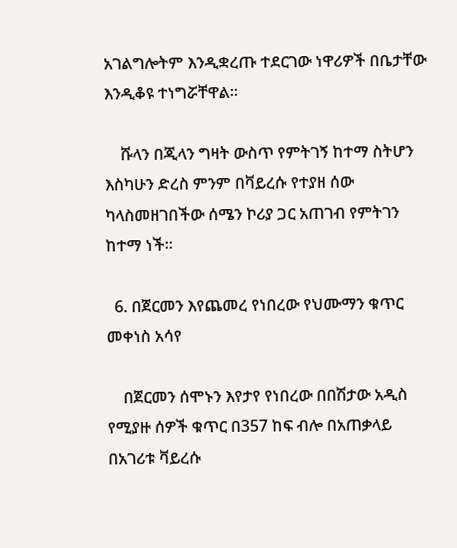አገልግሎትም እንዲቋረጡ ተደርገው ነዋሪዎች በቤታቸው እንዲቆዩ ተነግሯቸዋል።

    ሹላን በጂላን ግዛት ውስጥ የምትገኝ ከተማ ስትሆን እስካሁን ድረስ ምንም በቫይረሱ የተያዘ ሰው ካላስመዘገበችው ሰሜን ኮሪያ ጋር አጠገብ የምትገን ከተማ ነች።

  6. በጀርመን እየጨመረ የነበረው የህሙማን ቁጥር መቀነስ አሳየ

    በጀርመን ሰሞኑን እየታየ የነበረው በበሽታው አዲስ የሚያዙ ሰዎች ቁጥር በ357 ከፍ ብሎ በአጠቃላይ በአገሪቱ ቫይረሱ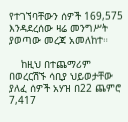የተገኘባቸውን ሰዎች 169,575 እንዳደረሰው ዛሬ መንግሥት ያወጣው መረጃ አመለከተ።

    ከዚህ በተጨማሪም በወረርሽኙ ሳቢያ ህይወታቸው ያለፈ ሰዎች አሃዝ በ22 ጨምሮ 7,417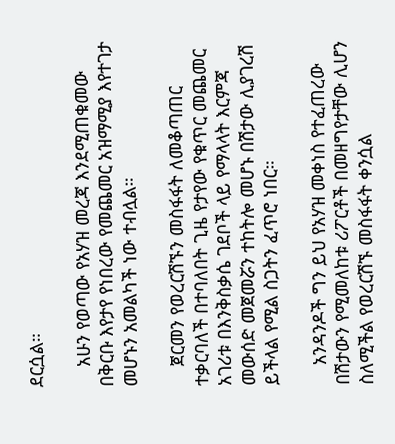ደርሷል።

    አሁን የወጣው የአሃዝ መረጃ እንደሚጠቁመው በቅርቡ እየታየ የነበረው የመጨመር አዝማሚያ እየተገታ መሆኑን አመልካች ነው ተብሏል።

    ጀርመን የወረርሽኙን መስፋፋት ለመቆጣጠር ተቃርባለች በተባለበት ጊዜ የታየው የቁጥር መጨመር አገሪቱ በእንቅስቃሴ ገደቦች ላይ የማላላት እርምጃ መውሰድ መጀመሯን ተከትሎ መሆኑ በሽታው ሊያገረሽ ይችላል የሚል ስጋትን ፈጥሮ ነበር።

    አንዳንዶች ግን ይህ የአሃዝ መቀነስ የተፈጠረው በሽታውን የሚመለከቱ ሪፖርቶች በመዘግየታቸው ሊሆን ስለሚችል የወረርሽኙ መስፋፋት ቀንሷል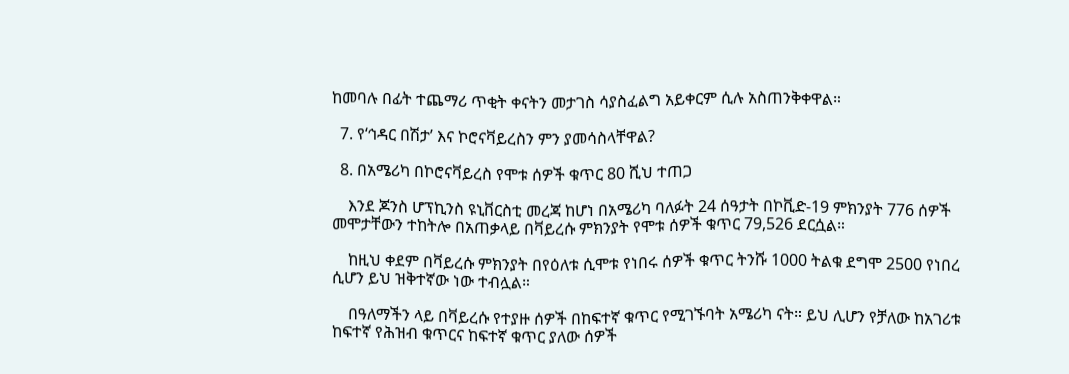ከመባሉ በፊት ተጨማሪ ጥቂት ቀናትን መታገስ ሳያስፈልግ አይቀርም ሲሉ አስጠንቅቀዋል።

  7. የ‘ኅዳር በሽታ’ እና ኮሮናቫይረስን ምን ያመሳስላቸዋል?

  8. በአሜሪካ በኮሮናቫይረስ የሞቱ ሰዎች ቁጥር 80 ሺህ ተጠጋ

    እንደ ጆንስ ሆፕኪንስ ዩኒቨርስቲ መረጃ ከሆነ በአሜሪካ ባለፉት 24 ሰዓታት በኮቪድ-19 ምክንያት 776 ሰዎች መሞታቸውን ተከትሎ በአጠቃላይ በቫይረሱ ምክንያት የሞቱ ሰዎች ቁጥር 79,526 ደርሷል።

    ከዚህ ቀደም በቫይረሱ ምክንያት በየዕለቱ ሲሞቱ የነበሩ ሰዎች ቁጥር ትንሹ 1000 ትልቁ ደግሞ 2500 የነበረ ሲሆን ይህ ዝቅተኛው ነው ተብሏል።

    በዓለማችን ላይ በቫይረሱ የተያዙ ሰዎች በከፍተኛ ቁጥር የሚገኙባት አሜሪካ ናት። ይህ ሊሆን የቻለው ከአገሪቱ ከፍተኛ የሕዝብ ቁጥርና ከፍተኛ ቁጥር ያለው ሰዎች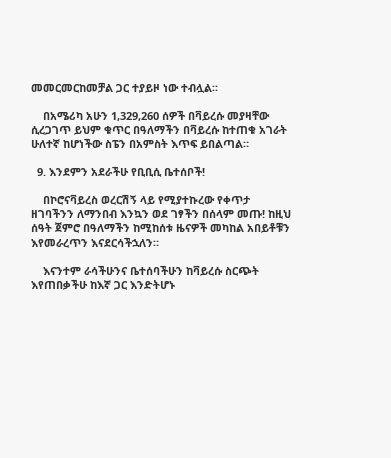መመርመርከመቻል ጋር ተያይዞ ነው ተብሏል።

    በአሜሪካ አሁን 1,329,260 ሰዎች በቫይረሱ መያዛቸው ሲረጋገጥ ይህም ቁጥር በዓለማችን በቫይረሱ ከተጠቁ አገራት ሁለተኛ ከሆነችው ስፔን በአምስት እጥፍ ይበልጣል።

  9. እንደምን አደራችሁ የቢቢሲ ቤተሰቦች!

    በኮሮናቫይረስ ወረርሽኝ ላይ የሚያተኩረው የቀጥታ ዘገባችንን ለማንበብ እንኳን ወደ ገፃችን በሰላም መጡ! ከዚህ ሰዓት ጀምሮ በዓለማችን ከሚከሰቱ ዜናዎች መካከል አበይቶቹን እየመራረጥን እናደርሳችኋለን።

    እናንተም ራሳችሁንና ቤተሰባችሁን ከቫይረሱ ስርጭት እየጠበቃችሁ ከእኛ ጋር እንድትሆኑ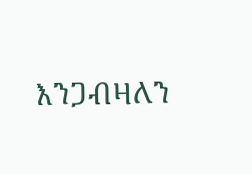እንጋብዛለን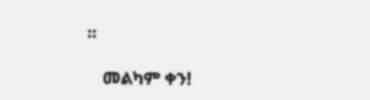።

    መልካም ቀን!